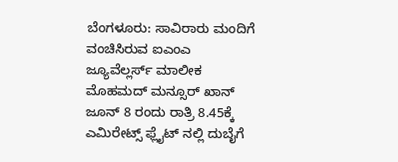ಬೆಂಗಳೂರು: ಸಾವಿರಾರು ಮಂದಿಗೆ ವಂಚಿಸಿರುವ ಐಎಂಎ ಜ್ಯೂವೆಲ್ಲರ್ಸ್ ಮಾಲೀಕ ಮೊಹಮದ್ ಮನ್ಸೂರ್ ಖಾನ್ ಜೂನ್ 8 ರಂದು ರಾತ್ರಿ 8.45ಕ್ಕೆ ಎಮಿರೇಟ್ಸ್ ಫ್ಲೈಟ್ ನಲ್ಲಿ ದುಬೈಗೆ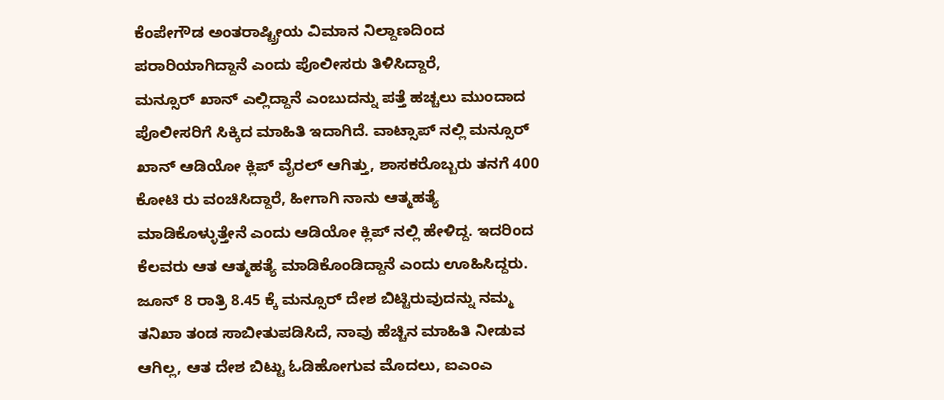ಕೆಂಪೇಗೌಡ ಅಂತರಾಷ್ಟ್ರೀಯ ವಿಮಾನ ನಿಲ್ದಾಣದಿಂದ ಪರಾರಿಯಾಗಿದ್ದಾನೆ ಎಂದು ಪೊಲೀಸರು ತಿಳಿಸಿದ್ದಾರೆ,
ಮನ್ಸೂರ್ ಖಾನ್ ಎಲ್ಲಿದ್ದಾನೆ ಎಂಬುದನ್ನು ಪತ್ತೆ ಹಚ್ಚಲು ಮುಂದಾದ ಪೊಲೀಸರಿಗೆ ಸಿಕ್ಕಿದ ಮಾಹಿತಿ ಇದಾಗಿದೆ. ವಾಟ್ಸಾಪ್ ನಲ್ಲಿ ಮನ್ಸೂರ್ ಖಾನ್ ಆಡಿಯೋ ಕ್ಲಿಪ್ ವೈರಲ್ ಆಗಿತ್ತು, ಶಾಸಕರೊಬ್ಬರು ತನಗೆ 400 ಕೋಟಿ ರು ವಂಚಿಸಿದ್ದಾರೆ, ಹೀಗಾಗಿ ನಾನು ಆತ್ಮಹತ್ಯೆ ಮಾಡಿಕೊಳ್ಳುತ್ತೇನೆ ಎಂದು ಆಡಿಯೋ ಕ್ಲಿಪ್ ನಲ್ಲಿ ಹೇಳಿದ್ದ. ಇದರಿಂದ ಕೆಲವರು ಆತ ಆತ್ಮಹತ್ಯೆ ಮಾಡಿಕೊಂಡಿದ್ದಾನೆ ಎಂದು ಊಹಿಸಿದ್ದರು.
ಜೂನ್ 8 ರಾತ್ರಿ 8.45 ಕ್ಕೆ ಮನ್ಸೂರ್ ದೇಶ ಬಿಟ್ಟಿರುವುದನ್ನು ನಮ್ಮ ತನಿಖಾ ತಂಡ ಸಾಬೀತುಪಡಿಸಿದೆ, ನಾವು ಹೆಚ್ಚಿನ ಮಾಹಿತಿ ನೀಡುವ ಆಗಿಲ್ಲ, ಆತ ದೇಶ ಬಿಟ್ಟು ಓಡಿಹೋಗುವ ಮೊದಲು, ಐಎಂಎ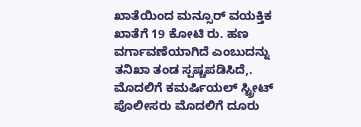ಖಾತೆಯಿಂದ ಮನ್ಸೂರ್ ವಯಕ್ತಿಕ ಖಾತೆಗೆ 19 ಕೋಟಿ ರು. ಹಣ ವರ್ಗಾವಣೆಯಾಗಿದೆ ಎಂಬುದನ್ನು ತನಿಖಾ ತಂಡ ಸ್ಪಷ್ಚಪಡಿಸಿದೆ,.
ಮೊದಲಿಗೆ ಕಮರ್ಷಿಯಲ್ ಸ್ಟ್ರೀಟ್ ಪೊಲೀಸರು ಮೊದಲಿಗೆ ದೂರು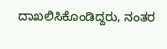ದಾಖಲಿಸಿಕೊಂಡಿದ್ದರು, ನಂತರ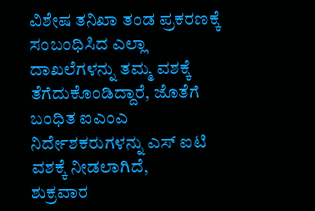ವಿಶೇಷ ತನಿಖಾ ತಂಡ ಪ್ರಕರಣಕ್ಕೆ ಸಂಬಂಧಿಸಿದ ಎಲ್ಲಾ ದಾಖಲೆಗಳನ್ನು ತಮ್ಮ ವಶಕ್ಕೆ ತೆಗೆದುಕೊಂಡಿದ್ದಾರೆ, ಜೊತೆಗೆ ಬಂಧಿತ ಐಎಂಎ ನಿರ್ದೇಶಕರುಗಳನ್ನು ಎಸ್ ಐಟಿ ವಶಕ್ಕೆ ನೀಡಲಾಗಿದೆ,
ಶುಕ್ರವಾರ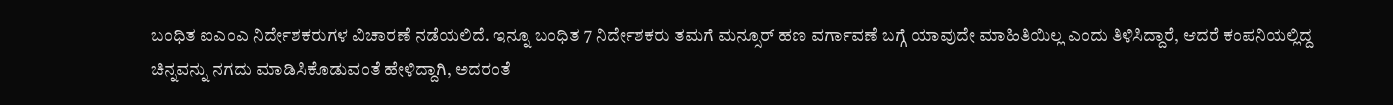ಬಂಧಿತ ಐಎಂಎ ನಿರ್ದೇಶಕರುಗಳ ವಿಚಾರಣೆ ನಡೆಯಲಿದೆ. ಇನ್ನೂ ಬಂಧಿತ 7 ನಿರ್ದೇಶಕರು ತಮಗೆ ಮನ್ಸೂರ್ ಹಣ ವರ್ಗಾವಣೆ ಬಗ್ಗೆ ಯಾವುದೇ ಮಾಹಿತಿಯಿಲ್ಲ ಎಂದು ತಿಳಿಸಿದ್ದಾರೆ, ಆದರೆ ಕಂಪನಿಯಲ್ಲಿದ್ದ ಚಿನ್ನವನ್ನು ನಗದು ಮಾಡಿಸಿಕೊಡುವಂತೆ ಹೇಳಿದ್ದಾಗಿ, ಅದರಂತೆ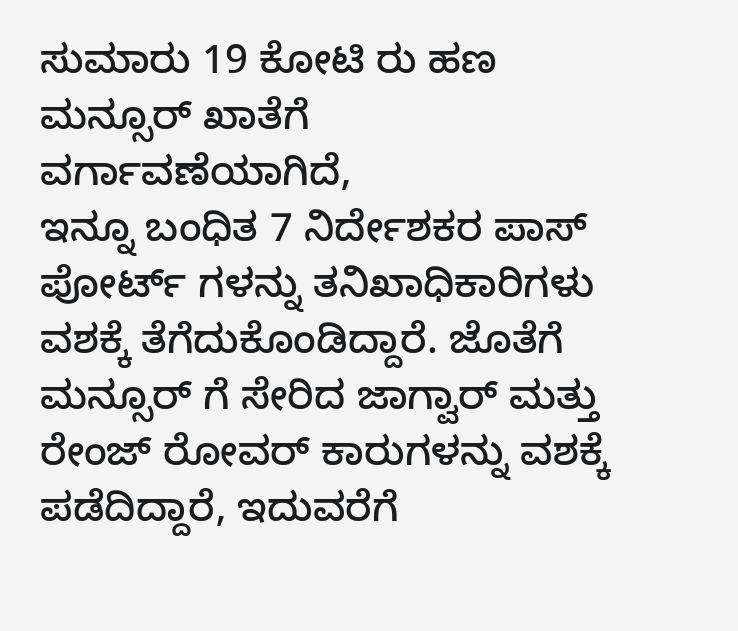ಸುಮಾರು 19 ಕೋಟಿ ರು ಹಣ ಮನ್ಸೂರ್ ಖಾತೆಗೆ ವರ್ಗಾವಣೆಯಾಗಿದೆ,
ಇನ್ನೂ ಬಂಧಿತ 7 ನಿರ್ದೇಶಕರ ಪಾಸ್ ಪೋರ್ಟ್ ಗಳನ್ನು ತನಿಖಾಧಿಕಾರಿಗಳು ವಶಕ್ಕೆ ತೆಗೆದುಕೊಂಡಿದ್ದಾರೆ. ಜೊತೆಗೆ ಮನ್ಸೂರ್ ಗೆ ಸೇರಿದ ಜಾಗ್ವಾರ್ ಮತ್ತು ರೇಂಜ್ ರೋವರ್ ಕಾರುಗಳನ್ನು ವಶಕ್ಕೆ ಪಡೆದಿದ್ದಾರೆ, ಇದುವರೆಗೆ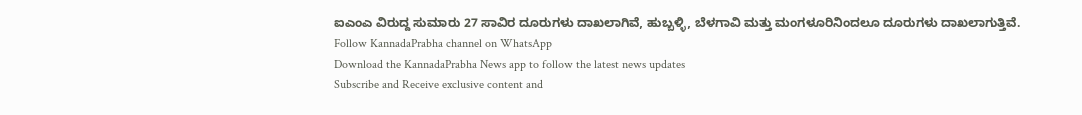ಐಎಂಎ ವಿರುದ್ದ ಸುಮಾರು 27 ಸಾವಿರ ದೂರುಗಳು ದಾಖಲಾಗಿವೆ, ಹುಬ್ಬಳ್ಳಿ, ಬೆಳಗಾವಿ ಮತ್ತು ಮಂಗಳೂರಿನಿಂದಲೂ ದೂರುಗಳು ದಾಖಲಾಗುತ್ತಿವೆ.
Follow KannadaPrabha channel on WhatsApp
Download the KannadaPrabha News app to follow the latest news updates
Subscribe and Receive exclusive content and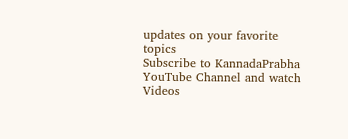updates on your favorite topics
Subscribe to KannadaPrabha YouTube Channel and watch Videos